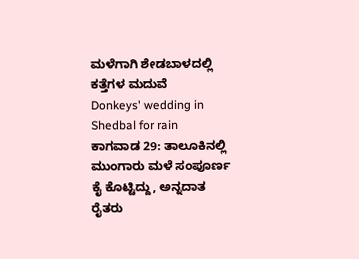ಮಳೆಗಾಗಿ ಶೇಡಬಾಳದಲ್ಲಿ ಕತ್ತೆಗಳ ಮದುವೆ
Donkeys' wedding in Shedbal for rain
ಕಾಗವಾಡ 29: ತಾಲೂಕಿನಲ್ಲಿ ಮುಂಗಾರು ಮಳೆ ಸಂಪೂರ್ಣ ಕೈ ಕೊಟ್ಟಿದ್ದು, ಅನ್ನದಾತ ರೈತರು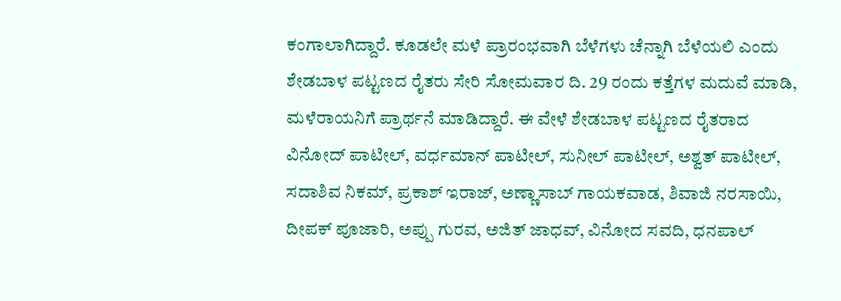ಕಂಗಾಲಾಗಿದ್ದಾರೆ. ಕೂಡಲೇ ಮಳೆ ಪ್ರಾರಂಭವಾಗಿ ಬೆಳೆಗಳು ಚೆನ್ನಾಗಿ ಬೆಳೆಯಲಿ ಎಂದು ಶೇಡಬಾಳ ಪಟ್ಟಣದ ರೈತರು ಸೇರಿ ಸೋಮವಾರ ದಿ. 29 ರಂದು ಕತ್ತೆಗಳ ಮದುವೆ ಮಾಡಿ, ಮಳೆರಾಯನಿಗೆ ಪ್ರಾರ್ಥನೆ ಮಾಡಿದ್ದಾರೆ. ಈ ವೇಳೆ ಶೇಡಬಾಳ ಪಟ್ಟಣದ ರೈತರಾದ ವಿನೋದ್ ಪಾಟೀಲ್, ವರ್ಧಮಾನ್ ಪಾಟೀಲ್, ಸುನೀಲ್ ಪಾಟೀಲ್, ಅಶ್ವತ್ ಪಾಟೀಲ್, ಸದಾಶಿವ ನಿಕಮ್, ಪ್ರಕಾಶ್ ಇರಾಜ್, ಅಣ್ಣಾಸಾಬ್ ಗಾಯಕವಾಡ, ಶಿವಾಜಿ ನರಸಾಯಿ, ದೀಪಕ್ ಪೂಜಾರಿ, ಅಪ್ಪು ಗುರವ, ಅಜಿತ್ ಜಾಧವ್, ವಿನೋದ ಸವದಿ, ಧನಪಾಲ್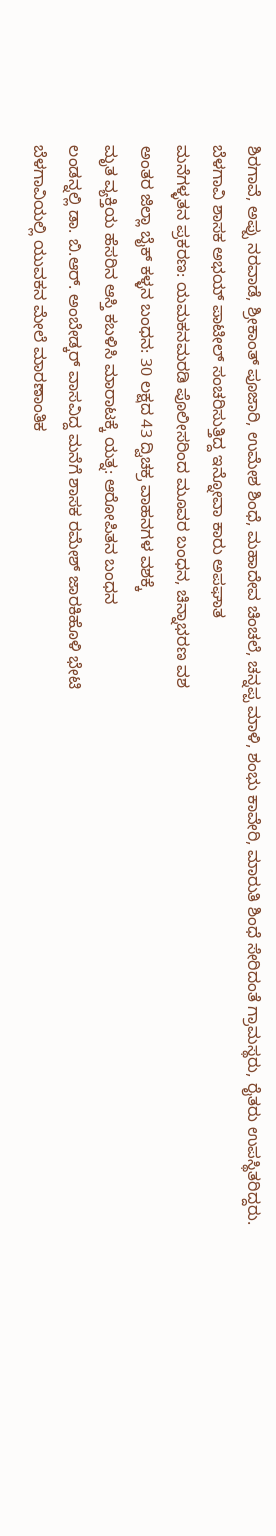ಶಿರಗಾವೆ, ಅಪ್ಪು ನರವಾಡೆ, ಶ್ರೀಕಾಂತ್ ಪೂಜಾರಿ, ಉಮೇಶ ಶಿಂಧೆ, ಮಹಾದೇವ ಚಿಂಚಲೆ, ಚನ್ನಪ್ಪ ಮಾಳಿ, ಶಂಭು ಕಾವೇರಿ, ಮಾರುತಿ ಶಿಂಧೆ ಸೇರಿದಂತೆ ಗ್ರಾಮಸ್ಥರು, ರೈತರು ಉಪಸ್ಥಿತರಿದ್ದರು.
ಬೆಳಗಾವಿ ಶಾಸಕ ಅಭಯ್ ಪಾಟೀಲ್ ಸಂಚರಿಸುತ್ತಿದ್ದ ಇನ್ನೋವಾ ಕಾರು ಅಪಘಾತ
ಮನೆಗಳ್ಳತನ ಪ್ರಕರಣ: ಯಮಕನಮರಡಿ ಪೊಲೀಸರಿಂದ ಮೂವರ ಬಂಧನ, ಚಿನ್ನಾಭರಣ ವಶ
ಅಂತರ ಜಿಲ್ಲಾ ಬೈಕ್ ಕಳ್ಳನ ಬಂಧನ: 30 ಲಕ್ಷದ 43 ದ್ವಿಚಕ್ರ ವಾಹನಗಳ ವಶಕ್ಕೆ
ಮೃತ ವ್ಯಕ್ತಿಯ ಹೆಸರಿನ ಆಸ್ತಿ ಕಬಳಿಸಿ ಮಾರಾಟಕ್ಕೆ ಯತ್ನ: ಆರೋಪಿತನ ಬಂಧನ
ಲಂಡನ್ನಲ್ಲಿ ಡಾ. ಬಿ.ಆರ್. ಅಂಬೇಡ್ಕರ್ ವಾಸವಿದ್ದ ಮನೆಗೆ ಶಾಸಕ ರಮೇಶ್ ಜಾರಕಿಹೊಳಿ ಭೇಟಿ
ಬೆಳಗಾವಿಯಲ್ಲಿ ಯುವಕನ ಮೇಲೆ ಮಾರಣಾಂತಿಕ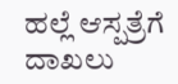ಹಲ್ಲೆ ಆಸ್ಪತ್ರೆಗೆ ದಾಖಲು